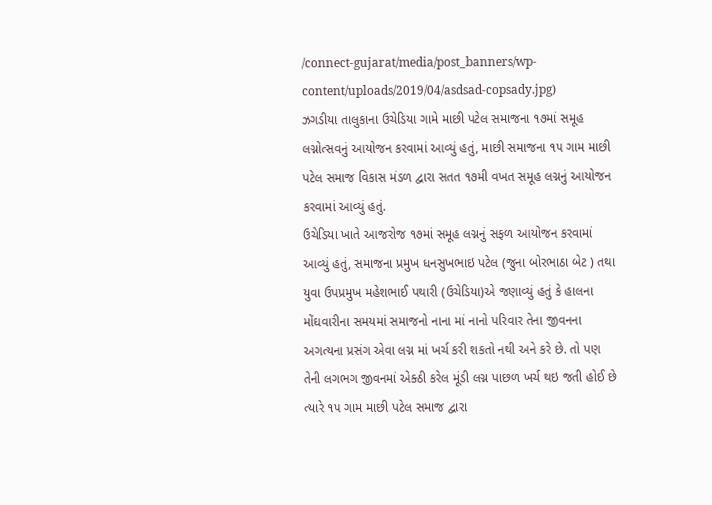/connect-gujarat/media/post_banners/wp-content/uploads/2019/04/asdsad-copsady.jpg)
ઝગડીયા તાલુકાના ઉચેડિયા ગામે માછી પટેલ સમાજના ૧૭માં સમૂહ લગ્નોત્સવનું આયોજન કરવામાં આવ્યું હતું, માછી સમાજના ૧૫ ગામ માછી પટેલ સમાજ વિકાસ મંડળ દ્વારા સતત ૧૭મી વખત સમૂહ લગ્નનું આયોજન કરવામાં આવ્યું હતું.
ઉચેડિયા ખાતે આજરોજ ૧૭માં સમૂહ લગ્નનું સફળ આયોજન કરવામાં આવ્યું હતું, સમાજના પ્રમુખ ધનસુખભાઇ પટેલ (જુના બોરભાઠા બેટ ) તથા યુવા ઉપપ્રમુખ મહેશભાઈ પથારી (ઉચેડિયા)એ જણાવ્યું હતું કે હાલના મોંઘવારીના સમયમાં સમાજનો નાના માં નાનો પરિવાર તેના જીવનના અગત્યના પ્રસંગ એવા લગ્ન માં ખર્ચ કરી શકતો નથી અને કરે છે. તો પણ તેની લગભગ જીવનમાં એક્ઠી કરેલ મૂંડી લગ્ન પાછળ ખર્ચ થઇ જતી હોઈ છે ત્યારે ૧૫ ગામ માછી પટેલ સમાજ દ્વારા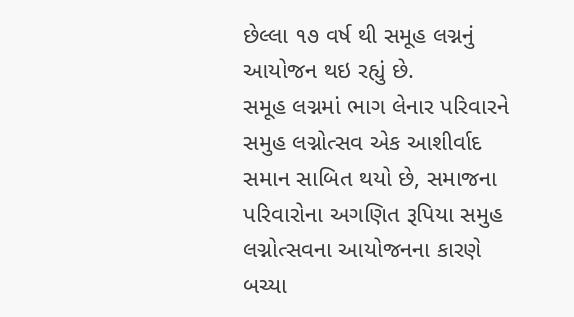છેલ્લા ૧૭ વર્ષ થી સમૂહ લગ્નનું આયોજન થઇ રહ્યું છે.
સમૂહ લગ્નમાં ભાગ લેનાર પરિવારને સમુહ લગ્નોત્સવ એક આશીર્વાદ સમાન સાબિત થયો છે, સમાજના પરિવારોના અગણિત રૂપિયા સમુહ લગ્નોત્સવના આયોજનના કારણે બચ્યા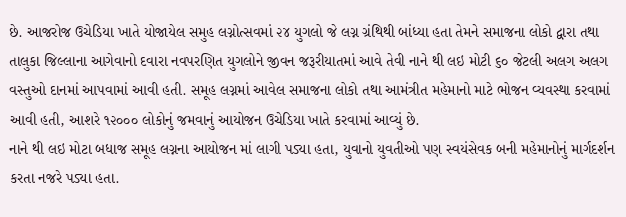છે. આજરોજ ઉચેડિયા ખાતે યોજાયેલ સમુહ લગ્નોત્સવમાં ૨૪ યુગલો જે લગ્ન ગ્રંથિથી બાંધ્યા હતા તેમને સમાજના લોકો દ્વારા તથા તાલુકા જિલ્લાના આગેવાનો દવારા નવપરણિત યુગલોને જીવન જરૂરીયાતમાં આવે તેવી નાને થી લઇ મોટી ૬૦ જેટલી અલગ અલગ વસ્તુઓ દાનમાં આપવામાં આવી હતી. સમૂહ લગ્નમાં આવેલ સમાજના લોકો તથા આમંત્રીત મહેમાનો માટે ભોજન વ્યવસ્થા કરવામાં આવી હતી, આશરે ૧૨૦૦૦ લોકોનું જમવાનું આયોજન ઉચેડિયા ખાતે કરવામાં આવ્યું છે.
નાને થી લઇ મોટા બધાજ સમૂહ લગ્નના આયોજન માં લાગી પડ્યા હતા, યુવાનો યુવતીઓ પણ સ્વયંસેવક બની મહેમાનોનું માર્ગદર્શન કરતા નજરે પડ્યા હતા.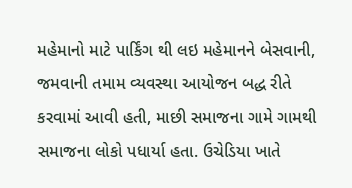મહેમાનો માટે પાર્કિંગ થી લઇ મહેમાનને બેસવાની, જમવાની તમામ વ્યવસ્થા આયોજન બદ્ધ રીતે કરવામાં આવી હતી, માછી સમાજના ગામે ગામથી સમાજના લોકો પધાર્યા હતા. ઉચેડિયા ખાતે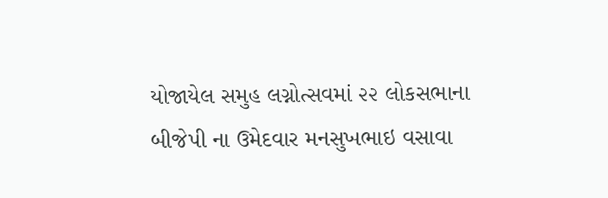યોજાયેલ સમુહ લગ્નોત્સવમાં ૨૨ લોકસભાના બીજેપી ના ઉમેદવાર મનસુખભાઇ વસાવા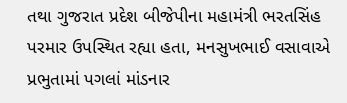તથા ગુજરાત પ્રદેશ બીજેપીના મહામંત્રી ભરતસિંહ પરમાર ઉપસ્થિત રહ્યા હતા, મનસુખભાઈ વસાવાએ પ્રભુતામાં પગલાં માંડનાર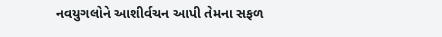નવયુગલોને આશીર્વચન આપી તેમના સફળ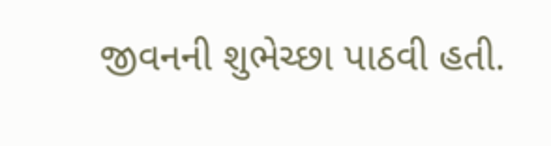જીવનની શુભેચ્છા પાઠવી હતી.